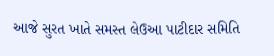આજે સુરત ખાતે સમસ્ત લેઉઆ પાટીદાર સમિતિ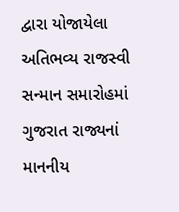દ્વારા યોજાયેલા અતિભવ્ય રાજસ્વી સન્માન સમારોહમાં ગુજરાત રાજ્યનાં માનનીય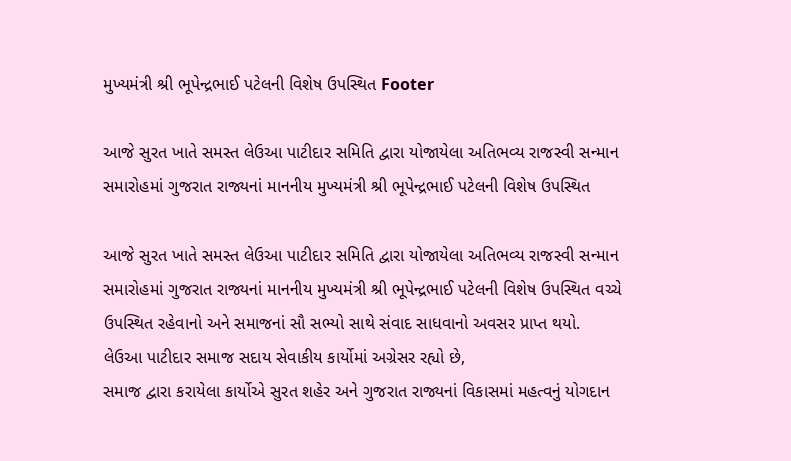મુખ્યમંત્રી શ્રી ભૂપેન્દ્રભાઈ પટેલની વિશેષ ઉપસ્થિત Footer

આજે સુરત ખાતે સમસ્ત લેઉઆ પાટીદાર સમિતિ દ્વારા યોજાયેલા અતિભવ્ય રાજસ્વી સન્માન સમારોહમાં ગુજરાત રાજ્યનાં માનનીય મુખ્યમંત્રી શ્રી ભૂપેન્દ્રભાઈ પટેલની વિશેષ ઉપસ્થિત

આજે સુરત ખાતે સમસ્ત લેઉઆ પાટીદાર સમિતિ દ્વારા યોજાયેલા અતિભવ્ય રાજસ્વી સન્માન સમારોહમાં ગુજરાત રાજ્યનાં માનનીય મુખ્યમંત્રી શ્રી ભૂપેન્દ્રભાઈ પટેલની વિશેષ ઉપસ્થિત વચ્ચે ઉપસ્થિત રહેવાનો અને સમાજનાં સૌ સભ્યો સાથે સંવાદ સાધવાનો અવસર પ્રાપ્ત થયો.
લેઉઆ પાટીદાર સમાજ સદાય સેવાકીય કાર્યોમાં અગ્રેસર રહ્યો છે,
સમાજ દ્વારા કરાયેલા કાર્યોએ સુરત શહેર અને ગુજરાત રાજ્યનાં વિકાસમાં મહત્વનું યોગદાન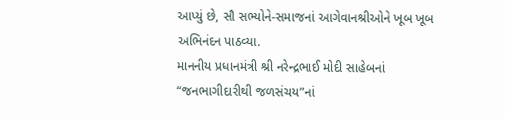આપ્યું છે, સૌ સભ્યોને-સમાજનાં આગેવાનશ્રીઓને ખૂબ ખૂબ અભિનંદન પાઠવ્યા.
માનનીય પ્રધાનમંત્રી શ્રી નરેન્દ્રભાઈ મોદી સાહેબનાં “જનભાગીદારીથી જળસંચય”નાં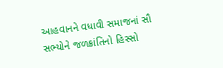આહવાનને વધાવી સમાજનાં સૌ સભ્યોને જળક્રાંતિનો હિસ્સો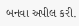બનવા અપીલ કરી.